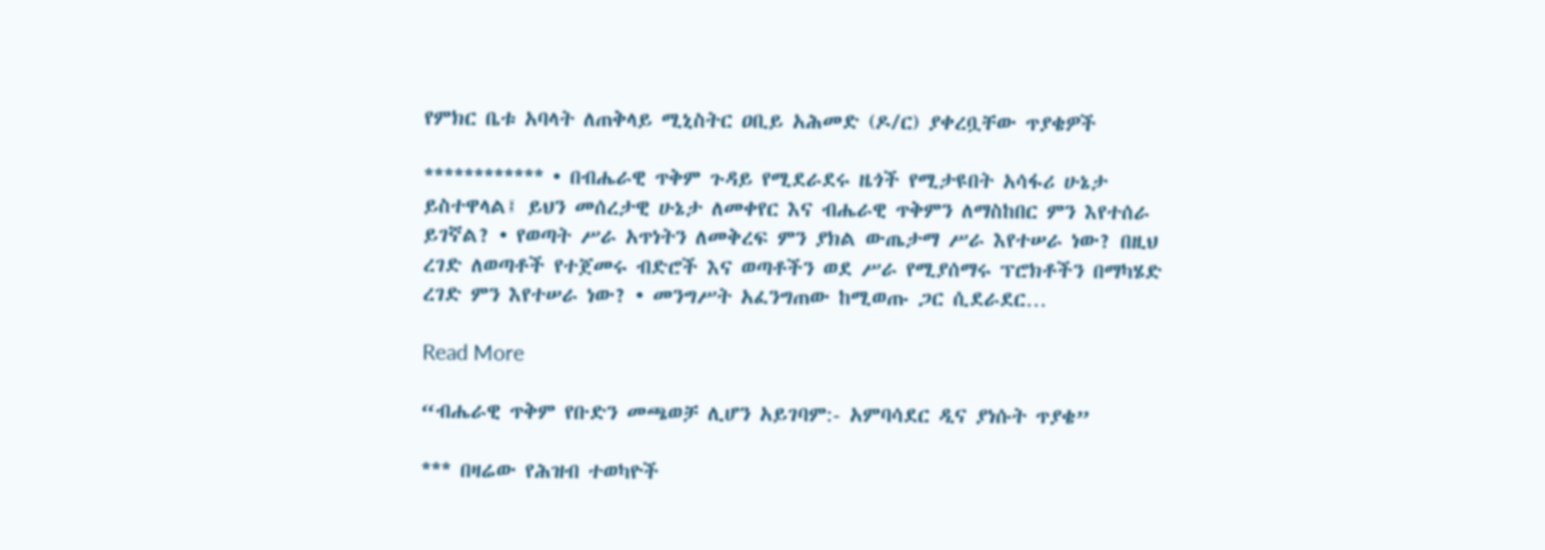የምክር ቤቱ አባላት ለጠቅላይ ሚኒስትር ዐቢይ አሕመድ (ዶ/ር) ያቀረቧቸው ጥያቄዎች

************ • በብሔራዊ ጥቅም ጉዳይ የሚደራደሩ ዜጎች የሚታዩበት አሳፋሪ ሁኔታ ይስተዋላል፤ ይህን መሰረታዊ ሁኔታ ለመቀየር እና ብሔራዊ ጥቅምን ለማስከበር ምን እየተሰራ ይገኛል? • የወጣት ሥራ አጥነትን ለመቅረፍ ምን ያክል ውጤታማ ሥራ እየተሠራ ነው? በዚህ ረገድ ለወጣቶች የተጀመሩ ብድሮች እና ወጣቶችን ወደ ሥራ የሚያሰማሩ ፕሮክቶችን በማካሄድ ረገድ ምን እየተሠራ ነው? • መንግሥት አፈንግጠው ከሚወጡ ጋር ሲደራደር…

Read More

“ብሔራዊ ጥቅም የቡድን መጫወቻ ሊሆን አይገባም:- አምባሳደር ዲና ያነሱት ጥያቄ”

*** በዛሬው የሕዝብ ተወካዮች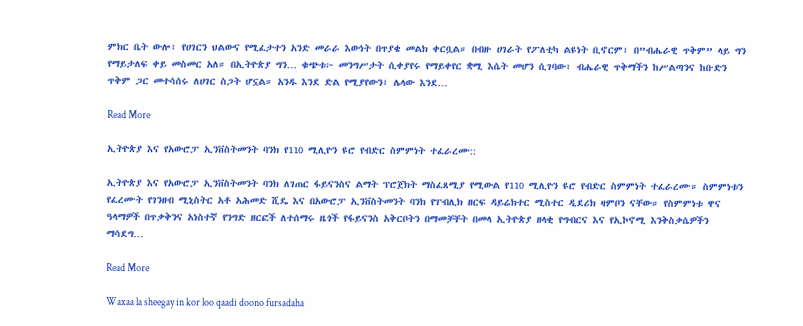ምክር ቤት ውሎ፣ የሀገርን ህልውና የሚፈታተን አንድ መራራ እውነት በጥያቄ መልክ ቀርቧል። በብዙ ሀገራት የፖለቲካ ልዩነት ቢኖርም፣ በ”ብሔራዊ ጥቅም” ላይ ግን የማይታለፍ ቀይ መስመር አለ። በኢትዮጵያ ግን… ቁጭቱ፦ መንግሥታት ሲቀያየሩ የማይቀየር ቋሚ እሴት መሆን ሲገባው፣ ብሔራዊ ጥቅማችን ከሥልጣንና ከቡድን ጥቅም ጋር መተሳሰሩ ለሀገር ስጋት ሆኗል። አንዱ እንደ ድል የሚያየውን፣ ሌላው እንደ…

Read More

ኢትዮጵያ እና የአውሮፓ ኢንቨስትመንት ባንክ የ110 ሚሊዮን ዩሮ የብድር ስምምነት ተፈራረሙ::

ኢትዮጵያ እና የአውሮፓ ኢንቨስትመንት ባንክ ለገጠር ፋይናንስና ልማት ፕሮጀክት ማስፈጸሚያ የሚውል የ110 ሚሊዮን ዩሮ የብድር ስምምነት ተፈራረሙ። ስምምነቱን የፈረሙት የገንዘብ ሚኒስትር አቶ አሕመድ ሺዴ እና በአውሮፓ ኢንቨስትመንት ባንክ የፐብሊክ ዘርፍ ዳይሬክተር ሚስተር ዲደሪክ ዛምቦን ናቸው። የስምምነቱ ዋና ዓላማዎች በጥቃቅንና አነስተኛ የንግድ ዘርፎች ለተሰማሩ ዜጎች የፋይናንስ አቅርቦትን በማመቻቸት በመላ ኢትዮጵያ ዘላቂ የግብርና እና የኢኮኖሚ እንቅስቃሴዎችን ማሳደግ…

Read More

Waxaa la sheegay in kor loo qaadi doono fursadaha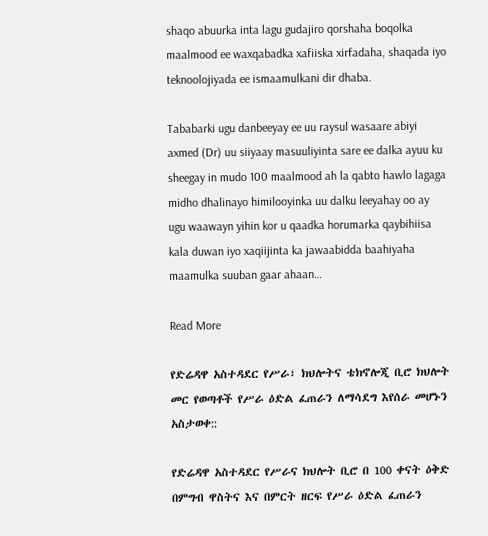shaqo abuurka inta lagu gudajiro qorshaha boqolka maalmood ee waxqabadka xafiiska xirfadaha, shaqada iyo teknoolojiyada ee ismaamulkani dir dhaba.

Tababarki ugu danbeeyay ee uu raysul wasaare abiyi axmed (Dr) uu siiyaay masuuliyinta sare ee dalka ayuu ku sheegay in mudo 100 maalmood ah la qabto hawlo lagaga midho dhalinayo himilooyinka uu dalku leeyahay oo ay ugu waawayn yihin kor u qaadka horumarka qaybihiisa kala duwan iyo xaqiijinta ka jawaabidda baahiyaha maamulka suuban gaar ahaan…

Read More

የድሬዳዋ አስተዳደር የሥራ፣ ክህሎትና ቴክኖሎጂ ቢሮ ክህሎት መር የወጣቶች የሥራ ዕድል ፈጠራን ለማሳደግ እየሰራ መሆኑን አስታወቀ::

የድሬዳዋ አስተዳደር የሥራና ክህሎት ቢሮ በ 100 ቀናት ዕቅድ በምግብ ዋስትና እና በምርት ዘርፍ የሥራ ዕድል ፈጠራን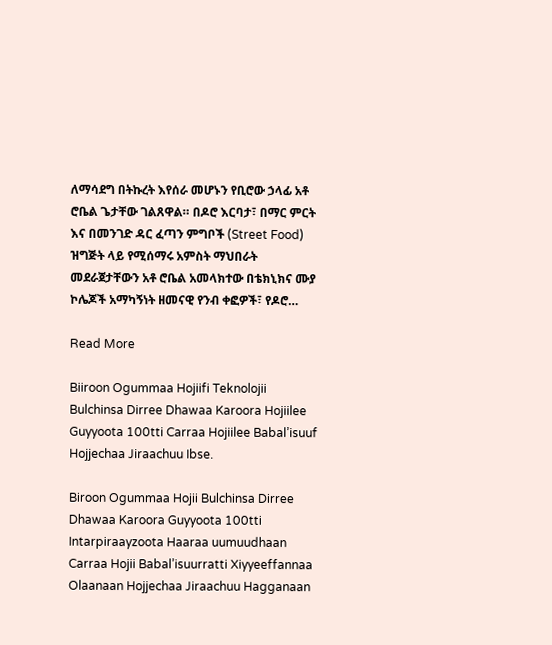ለማሳደግ በትኩረት እየሰራ መሆኑን የቢሮው ኃላፊ አቶ ሮቤል ጌታቸው ገልጸዋል። በዶሮ እርባታ፣ በማር ምርት እና በመንገድ ዳር ፈጣን ምግቦች (Street Food) ዝግጅት ላይ የሚሰማሩ አምስት ማህበራት መደራጀታቸውን አቶ ሮቤል አመላክተው በቴክኒክና ሙያ ኮሌጆች አማካኝነት ዘመናዊ የንብ ቀፎዎች፣ የዶሮ…

Read More

Biiroon Ogummaa Hojiifi Teknolojii Bulchinsa Dirree Dhawaa Karoora Hojiilee Guyyoota 100tti Carraa Hojiilee Babal’isuuf Hojjechaa Jiraachuu Ibse.

Biroon Ogummaa Hojii Bulchinsa Dirree Dhawaa Karoora Guyyoota 100tti Intarpiraayzoota Haaraa uumuudhaan Carraa Hojii Babal’isuurratti Xiyyeeffannaa Olaanaan Hojjechaa Jiraachuu Hagganaan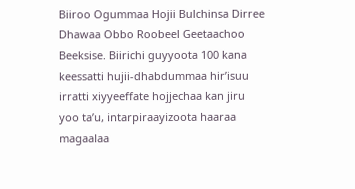Biiroo Ogummaa Hojii Bulchinsa Dirree Dhawaa Obbo Roobeel Geetaachoo Beeksise. Biirichi guyyoota 100 kana keessatti hujii-dhabdummaa hir’isuu irratti xiyyeeffate hojjechaa kan jiru yoo ta’u, intarpiraayizoota haaraa magaalaa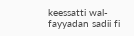keessatti wal-fayyadan sadii fi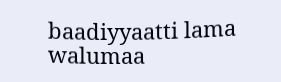baadiyyaatti lama walumaa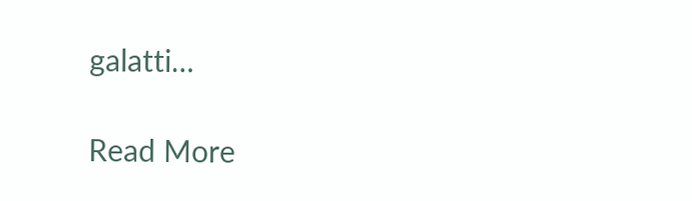galatti…

Read More